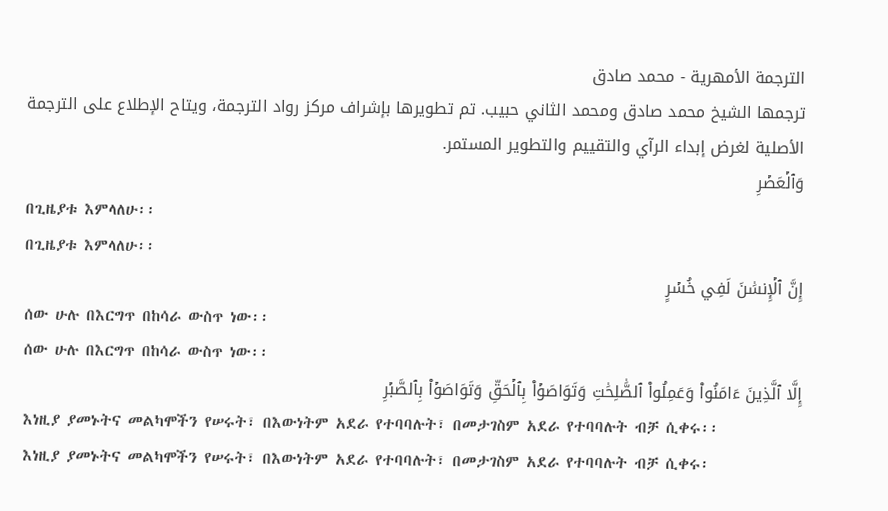الترجمة الأمهرية - محمد صادق
ترجمها الشيخ محمد صادق ومحمد الثاني حبيب. تم تطويرها بإشراف مركز رواد الترجمة، ويتاح الإطلاع على الترجمة الأصلية لغرض إبداء الرآي والتقييم والتطوير المستمر.
وَٱلۡعَصۡرِ
በጊዜያቱ እምላለሁ፡፡
በጊዜያቱ እምላለሁ፡፡
إِنَّ ٱلۡإِنسَٰنَ لَفِي خُسۡرٍ
ሰው ሁሉ በእርግጥ በከሳራ ውስጥ ነው፡፡
ሰው ሁሉ በእርግጥ በከሳራ ውስጥ ነው፡፡
إِلَّا ٱلَّذِينَ ءَامَنُواْ وَعَمِلُواْ ٱلصَّٰلِحَٰتِ وَتَوَاصَوۡاْ بِٱلۡحَقِّ وَتَوَاصَوۡاْ بِٱلصَّبۡرِ
እነዚያ ያመኑትና መልካሞችን የሠሩት፣ በእውነትም አደራ የተባባሉት፣ በመታገስም አደራ የተባባሉት ብቻ ሲቀሩ፡፡
እነዚያ ያመኑትና መልካሞችን የሠሩት፣ በእውነትም አደራ የተባባሉት፣ በመታገስም አደራ የተባባሉት ብቻ ሲቀሩ፡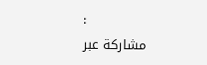፡
مشاركة عبر